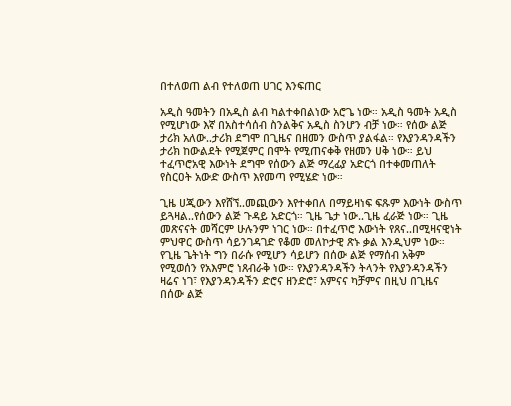በተለወጠ ልብ የተለወጠ ሀገር እንፍጠር

አዲስ ዓመትን በአዲስ ልብ ካልተቀበልነው አሮጌ ነው። አዲስ ዓመት አዲስ የሚሆነው እኛ በአስተሳሰብ ስንልቅና አዲስ ስንሆን ብቻ ነው። የሰው ልጅ ታሪክ አለው..ታሪክ ደግሞ በጊዜና በዘመን ውስጥ ያልፋል። የእያንዳንዳችን ታሪክ ከውልደት የሚጀምር በሞት የሚጠናቀቅ የዘመን ሀቅ ነው። ይህ ተፈጥሮአዊ እውነት ደግሞ የሰውን ልጅ ማረፊያ አድርጎ በተቀመጠለት የስርዐት አውድ ውስጥ እየመጣ የሚሄድ ነው።

ጊዜ ሀጂውን እየሸኘ..መጪውን እየተቀበለ በማይዛነፍ ፍጹም እውነት ውስጥ ይጓዛል..የሰውን ልጅ ጉዳይ አድርጎ። ጊዜ ጌታ ነው..ጊዜ ፈራጅ ነው። ጊዜ መጽናናት መሻርም ሁሉንም ነገር ነው። በተፈጥሮ እውነት የጸና..በሚዛናዊነት ምህዋር ውስጥ ሳይንገዳገድ የቆመ መለኮታዊ ጽኑ ቃል እንዲህም ነው። የጊዜ ጌትነት ግን በራሱ የሚሆን ሳይሆን በሰው ልጅ የማሰብ አቅም የሚወሰን የአእምሮ ነጸብራቅ ነው። የእያንዳንዳችን ትላንት የእያንዳንዳችን ዛሬና ነገ፣ የእያንዳንዳችን ድሮና ዘንድሮ፣ አምናና ካቻምና በዚህ በጊዜና በሰው ልጅ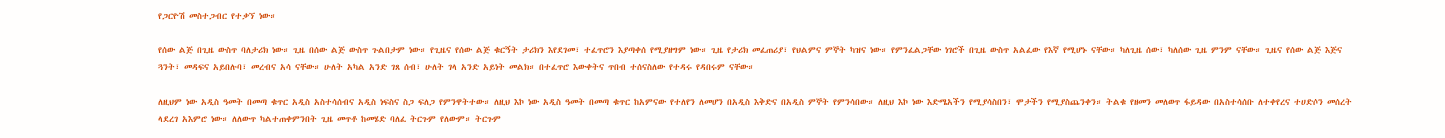የጋርዮሽ መስተጋብር የተቃኘ ነው።

የሰው ልጅ በጊዜ ውስጥ ባለታሪክ ነው። ጊዜ በሰው ልጅ ውስጥ ጉልበታም ነው። የጊዜና የሰው ልጅ ቁርኝት ታሪክን እየደገመ፣ ተፈጥሮን እያጣቀሰ የሚያዘግም ነው። ጊዜ የታሪክ መፈጠሪያ፣ የህልምና ምኞት ካዝና ነው። የምንፈልጋቸው ነገሮች በጊዜ ውስጥ አልፈው የእኛ የሚሆኑ ናቸው። ካለጊዜ ሰው፣ ካለሰው ጊዜ ምንም ናቸው። ጊዜና የሰው ልጅ እጅና ጓንት፣ መዳፍና አይበሉባ፣ መረብና አሳ ናቸው። ሁለት አካል አንድ ገጸ ሰብ፣ ሁለት ገላ አንድ አይነት መልክ። በተፈጥሮ እውቀትና ጥበብ ተሰናስለው የተዳሩ የዳበሩም ናቸው።

ለዚህም ነው አዲስ ዓመት በመጣ ቁጥር አዲስ አስተሳሰብና አዲስ ነፍስና ስጋ ፍለጋ የምንዋትተው። ለዚህ እኮ ነው አዲስ ዓመት በመጣ ቁጥር ከአምናው የተለየን ለመሆን በአዲስ እቅድና በአዲስ ምኞት የምንሳበው። ለዚህ እኮ ነው እድሜአችን የሚያሳስበን፣ ሞታችን የሚያስጨንቀን። ትልቁ የዘመን መለወጥ ፋይዳው በአስተሳሰቡ ለተቀየረና ተሀድሶን መሰረት ላደረገ አእምሮ ነው። ለለውጥ ካልተጠቀምንበት ጊዜ መጥቶ ከመሄድ ባለፈ ትርጉም የለውም። ትርጉም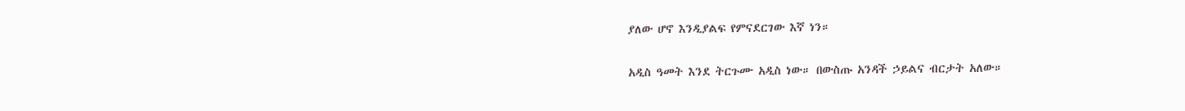ያለው ሆኖ እንዲያልፍ የምናደርገው እኛ ነን።

አዲስ ዓመት እንደ ትርጉሙ አዲስ ነው። በውስጡ አንዳች ኃይልና ብርታት አለው።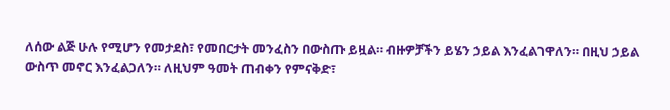ለሰው ልጅ ሁሉ የሚሆን የመታደስ፣ የመበርታት መንፈስን በውስጡ ይዟል። ብዙዎቻችን ይሄን ኃይል እንፈልገዋለን። በዚህ ኃይል ውስጥ መኖር እንፈልጋለን። ለዚህም ዓመት ጠብቀን የምናቅድ፣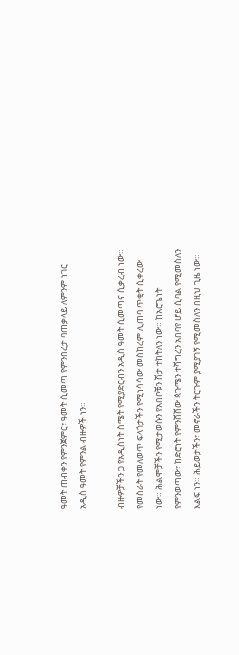ዓመት ጠብቀን የምንጀምር፣ ዓመት ሲመጣ የምንበረታ ባጠቃላይ ለምንም ነገር አዲስ ዓመት የምንል ብዙዎች ነን።

ብዙዎቻችን ጋ የአዲስነት ስሜት የሚያድርብን አዲስ ዓመት ሲመጣና ሲቃረብ ነው። የመስራት የመለወጥ ፍላጎታችን የሚነሳሳው መስከረም ሊጠባ ጥቂት ሲቀረው ነው። ሕልሞቻችን የሚታወሱን የአበቦቹን ሽታ ተከትለን ነው። ከአሮጌነት የምንወጣው፣ ከድሮነት የምንሸሸው ጳጉሜን ተሻግረን አበባየ ሆይ ሲባል የሚመስለን እልፍ ነን። ሕይወታችን፣ መኖራችን ትርጉም ያሚያገኝ የሚመስለን በዚህ ጊዜ ነው።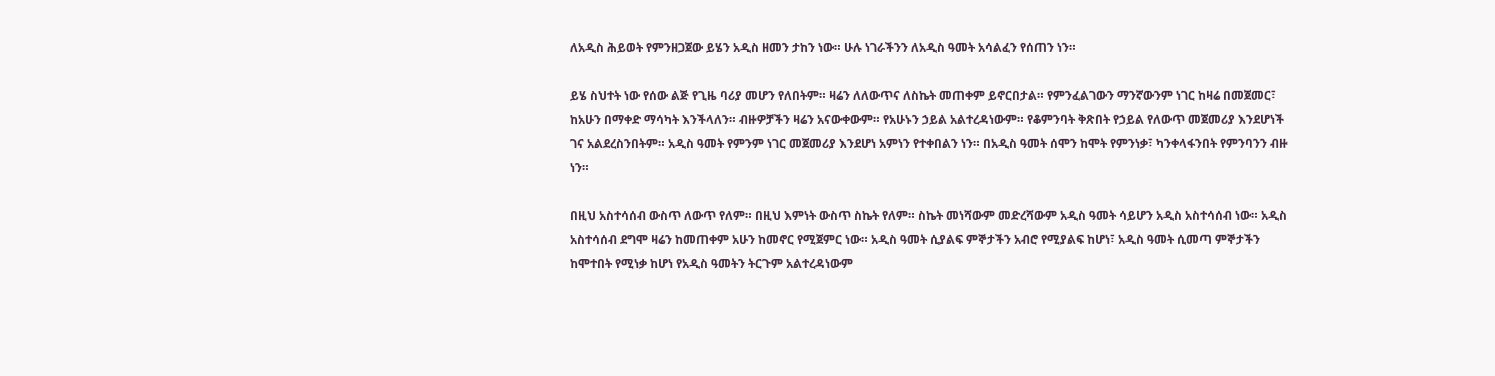ለአዲስ ሕይወት የምንዘጋጀው ይሄን አዲስ ዘመን ታከን ነው። ሁሉ ነገራችንን ለአዲስ ዓመት አሳልፈን የሰጠን ነን።

ይሄ ስህተት ነው የሰው ልጅ የጊዜ ባሪያ መሆን የለበትም። ዛሬን ለለውጥና ለስኬት መጠቀም ይኖርበታል። የምንፈልገውን ማንኛውንም ነገር ከዛሬ በመጀመር፣ ከአሁን በማቀድ ማሳካት እንችላለን። ብዙዎቻችን ዛሬን አናውቀውም። የአሁኑን ኃይል አልተረዳነውም። የቆምንባት ቅጽበት የኃይል የለውጥ መጀመሪያ እንደሆነች ገና አልደረስንበትም። አዲስ ዓመት የምንም ነገር መጀመሪያ እንደሆነ አምነን የተቀበልን ነን። በአዲስ ዓመት ሰሞን ከሞት የምንነቃ፣ ካንቀላፋንበት የምንባንን ብዙ ነን።

በዚህ አስተሳሰብ ውስጥ ለውጥ የለም። በዚህ እምነት ውስጥ ስኬት የለም። ስኬት መነሻውም መድረሻውም አዲስ ዓመት ሳይሆን አዲስ አስተሳሰብ ነው። አዲስ አስተሳሰብ ደግሞ ዛሬን ከመጠቀም አሁን ከመኖር የሚጀምር ነው። አዲስ ዓመት ሲያልፍ ምኞታችን አብሮ የሚያልፍ ከሆነ፣ አዲስ ዓመት ሲመጣ ምኞታችን ከሞተበት የሚነቃ ከሆነ የአዲስ ዓመትን ትርጉም አልተረዳነውም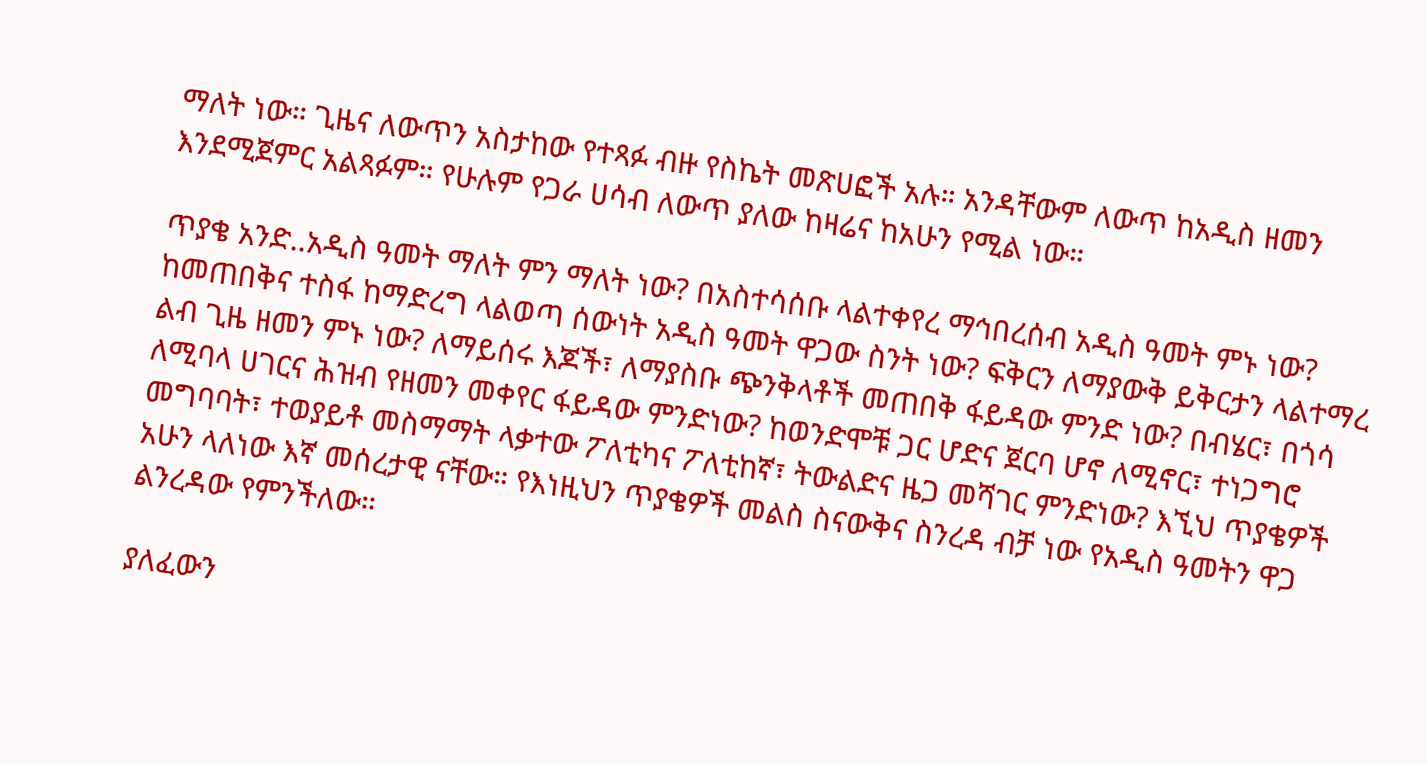ማለት ነው። ጊዜና ለውጥን አስታከው የተጻፉ ብዙ የስኬት መጽሀፎች አሉ። አንዳቸውም ለውጥ ከአዲስ ዘመን እንደሚጀምር አልጻፉም። የሁሉም የጋራ ሀሳብ ለውጥ ያለው ከዛሬና ከአሁን የሚል ነው።

ጥያቄ አንድ..አዲስ ዓመት ማለት ምን ማለት ነው? በአስተሳሰቡ ላልተቀየረ ማኅበረሰብ አዲስ ዓመት ምኑ ነው? ከመጠበቅና ተስፋ ከማድረግ ላልወጣ ሰውነት አዲስ ዓመት ዋጋው ስንት ነው? ፍቅርን ለማያውቅ ይቅርታን ላልተማረ ልብ ጊዜ ዘመን ምኑ ነው? ለማይሰሩ እጆች፣ ለማያስቡ ጭንቅላቶች መጠበቅ ፋይዳው ምንድ ነው? በብሄር፣ በጎሳ ለሚባላ ሀገርና ሕዝብ የዘመን መቀየር ፋይዳው ምንድነው? ከወንድሞቹ ጋር ሆድና ጀርባ ሆኖ ለሚኖር፣ ተነጋግሮ መግባባት፣ ተወያይቶ መስማማት ላቃተው ፖለቲካና ፖለቲከኛ፣ ትውልድና ዜጋ መሻገር ምንድነው? እኚህ ጥያቄዎች አሁን ላለነው እኛ መሰረታዊ ናቸው። የእነዚህን ጥያቄዎች መልስ ስናውቅና ስንረዳ ብቻ ነው የአዲስ ዓመትን ዋጋ ልንረዳው የምንችለው።

ያለፈውን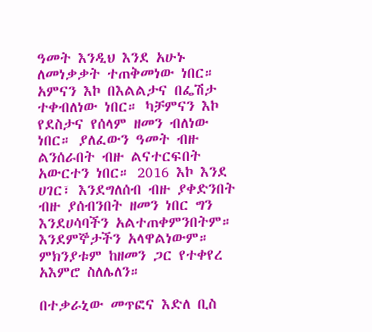ዓመት እንዲህ እንደ አሁኑ ለመነቃቃት ተጠቅመነው ነበር። አምናን እኮ በእልልታና በፌሽታ ተቀብለነው ነበር። ካቻምናን እኮ የደስታና የሰላም ዘመን ብለነው ነበር። ያለፈውን ዓመት ብዙ ልንሰራበት ብዙ ልናተርፍበት አውርተን ነበር። 2016 እኮ እንደ ሀገር፣ እንደግለሰብ ብዙ ያቀድንበት ብዙ ያሰብንበት ዘመን ነበር ግን እንደሀሳባችን አልተጠቀምንበትም። እንደምኞታችን አላዋልነውም። ምክንያቱም ከዘመን ጋር የተቀየረ አእምሮ ስለሌለን።

በተቃራኒው መጥፎና እድለ ቢስ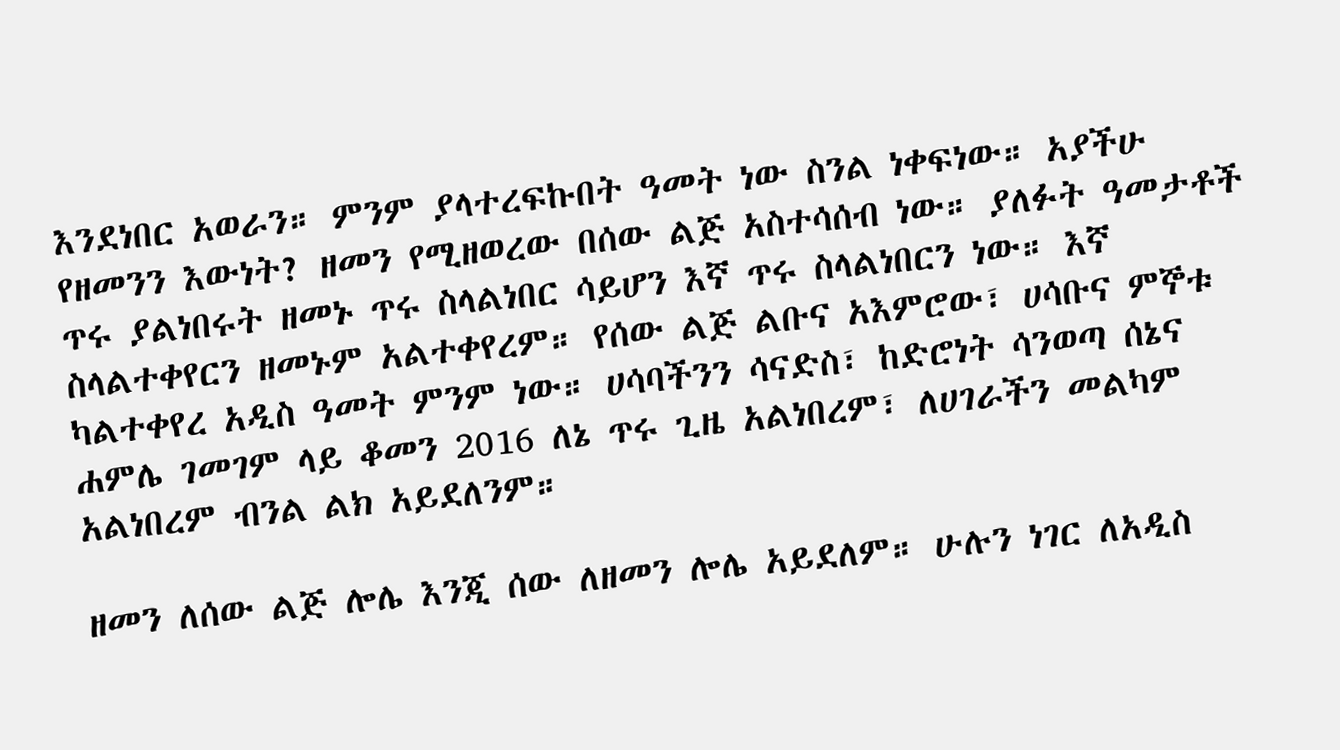እንደነበር አወራን። ምንም ያላተረፍኩበት ዓመት ነው ስንል ነቀፍነው። አያችሁ የዘመንን እውነት? ዘመን የሚዘወረው በሰው ልጅ አስተሳሰብ ነው። ያለፉት ዓመታቶች ጥሩ ያልነበሩት ዘመኑ ጥሩ ስላልነበር ሳይሆን እኛ ጥሩ ስላልነበርን ነው። እኛ ስላልተቀየርን ዘመኑም አልተቀየረም። የሰው ልጅ ልቡና አእምሮው፣ ሀሳቡና ምኞቱ ካልተቀየረ አዲስ ዓመት ምንም ነው። ሀሳባችንን ሳናድስ፣ ከድሮነት ሳንወጣ ሰኔና ሐምሌ ገመገም ላይ ቆመን 2016 ለኔ ጥሩ ጊዜ አልነበረም፣ ለሀገራችን መልካም አልነበረም ብንል ልክ አይደለንም።

ዘመን ለሰው ልጅ ሎሌ እንጂ ሰው ለዘመን ሎሌ አይደለም። ሁሉን ነገር ለአዲስ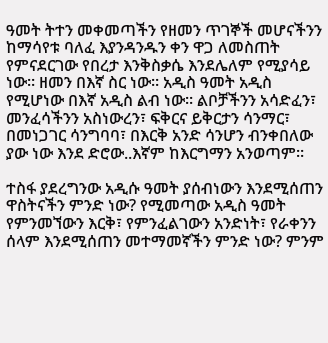ዓመት ትተን መቀመጣችን የዘመን ጥገኞች መሆናችንን ከማሳየቱ ባለፈ እያንዳንዱን ቀን ዋጋ ለመስጠት የምናደርገው የበረታ እንቅስቃሴ እንደሌለም የሚያሳይ ነው። ዘመን በእኛ ስር ነው። አዲስ ዓመት አዲስ የሚሆነው በእኛ አዲስ ልብ ነው። ልቦቻችንን አሳድፈን፣ መንፈሳችንን አስነውረን፣ ፍቅርና ይቅርታን ሳንማር፣ በመነጋገር ሳንግባባ፣ በእርቅ አንድ ሳንሆን ብንቀበለው ያው ነው እንደ ድሮው..እኛም ከእርግማን አንወጣም።

ተስፋ ያደረግንው አዲሱ ዓመት ያሰብነውን እንደሚሰጠን ዋስትናችን ምንድ ነው? የሚመጣው አዲስ ዓመት የምንመኘውን እርቅ፣ የምንፈልገውን አንድነት፣ የራቀንን ሰላም እንደሚሰጠን መተማመኛችን ምንድ ነው? ምንም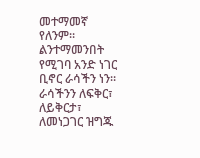መተማመኛ የለንም። ልንተማመንበት የሚገባ አንድ ነገር ቢኖር ራሳችን ነን። ራሳችንን ለፍቅር፣ ለይቅርታ፣ ለመነጋገር ዝግጁ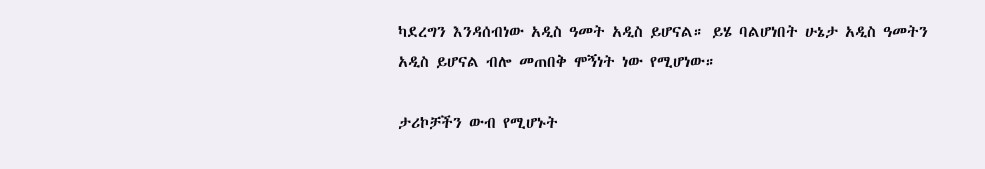ካደረግን እንዳሰብነው አዲስ ዓመት አዲስ ይሆናል። ይሄ ባልሆነበት ሁኔታ አዲስ ዓመትን አዲስ ይሆናል ብሎ መጠበቅ ሞኝነት ነው የሚሆነው።

ታሪኮቻችን ውብ የሚሆኑት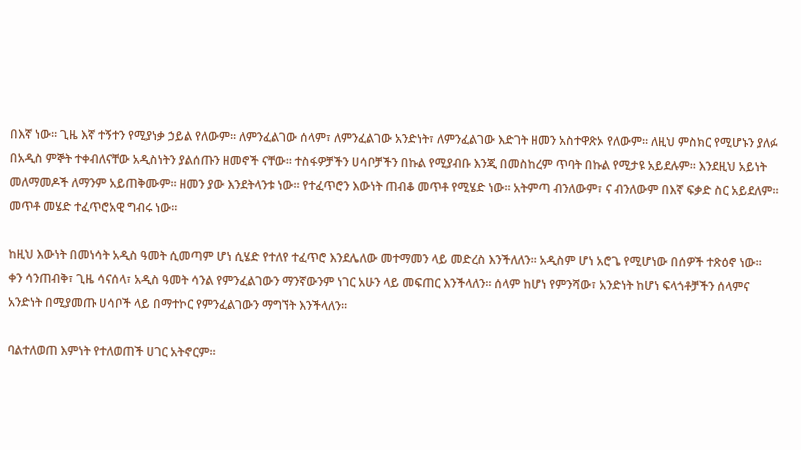በእኛ ነው። ጊዜ እኛ ተኝተን የሚያነቃ ኃይል የለውም። ለምንፈልገው ሰላም፣ ለምንፈልገው አንድነት፣ ለምንፈልገው እድገት ዘመን አስተዋጽኦ የለውም። ለዚህ ምስክር የሚሆኑን ያለፉ በአዲስ ምኞት ተቀብለናቸው አዲስነትን ያልሰጡን ዘመኖች ናቸው። ተስፋዎቻችን ሀሳቦቻችን በኩል የሚያብቡ እንጂ በመስከረም ጥባት በኩል የሚታዩ አይደሉም። እንደዚህ አይነት መለማመዶች ለማንም አይጠቅሙም። ዘመን ያው እንደትላንቱ ነው። የተፈጥሮን እውነት ጠብቆ መጥቶ የሚሄድ ነው። አትምጣ ብንለውም፣ ና ብንለውም በእኛ ፍቃድ ስር አይደለም። መጥቶ መሄድ ተፈጥሮአዊ ግብሩ ነው።

ከዚህ እውነት በመነሳት አዲስ ዓመት ሲመጣም ሆነ ሲሄድ የተለየ ተፈጥሮ እንደሌለው መተማመን ላይ መድረስ እንችለለን። አዲስም ሆነ አሮጌ የሚሆነው በሰዎች ተጽዕኖ ነው። ቀን ሳንጠብቅ፣ ጊዜ ሳናሰላ፣ አዲስ ዓመት ሳንል የምንፈልገውን ማንኛውንም ነገር አሁን ላይ መፍጠር እንችላለን። ሰላም ከሆነ የምንሻው፣ አንድነት ከሆነ ፍላጎቶቻችን ሰላምና አንድነት በሚያመጡ ሀሳቦች ላይ በማተኮር የምንፈልገውን ማግኘት እንችላለን።

ባልተለወጠ እምነት የተለወጠች ሀገር አትኖርም።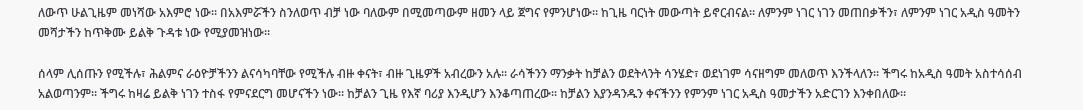ለውጥ ሁልጊዜም መነሻው አእምሮ ነው። በአእምሯችን ስንለወጥ ብቻ ነው ባለውም በሚመጣውም ዘመን ላይ ጀግና የምንሆነው። ከጊዜ ባርነት መውጣት ይኖርብናል። ለምንም ነገር ነገን መጠበቃችን፣ ለምንም ነገር አዲስ ዓመትን መሻታችን ከጥቅሙ ይልቅ ጉዳቱ ነው የሚያመዝነው።

ሰላም ሊሰጡን የሚችሉ፣ ሕልምና ራዕዮቻችንን ልናሳካባቸው የሚችሉ ብዙ ቀናት፣ ብዙ ጊዜዎች አብረውን አሉ። ራሳችንን ማንቃት ከቻልን ወደትላንት ሳንሄድ፣ ወደነገም ሳናዘግም መለወጥ እንችላለን። ችግሩ ከአዲስ ዓመት አስተሳሰብ አልወጣንም። ችግሩ ከዛሬ ይልቅ ነገን ተስፋ የምናደርግ መሆናችን ነው። ከቻልን ጊዜ የእኛ ባሪያ እንዲሆን እንቆጣጠረው። ከቻልን እያንዳንዱን ቀናችንን የምንም ነገር አዲስ ዓመታችን አድርገን እንቀበለው።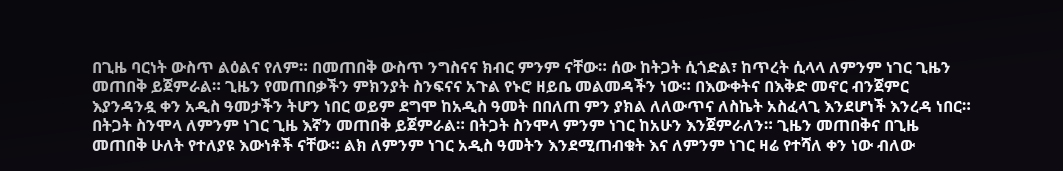በጊዜ ባርነት ውስጥ ልዕልና የለም። በመጠበቅ ውስጥ ንግስናና ክብር ምንም ናቸው። ሰው ከትጋት ሲጎድል፣ ከጥረት ሲላላ ለምንም ነገር ጊዜን መጠበቅ ይጀምራል። ጊዜን የመጠበቃችን ምክንያት ስንፍናና አጉል የኑሮ ዘይቤ መልመዳችን ነው። በእውቀትና በእቅድ መኖር ብንጀምር እያንዳንዷ ቀን አዲስ ዓመታችን ትሆን ነበር ወይም ደግሞ ከአዲስ ዓመት በበለጠ ምን ያክል ለለውጥና ለስኬት አስፈላጊ እንደሆነች እንረዳ ነበር። በትጋት ስንሞላ ለምንም ነገር ጊዜ እኛን መጠበቅ ይጀምራል። በትጋት ስንሞላ ምንም ነገር ከአሁን እንጀምራለን። ጊዜን መጠበቅና በጊዜ መጠበቅ ሁለት የተለያዩ እውነቶች ናቸው። ልክ ለምንም ነገር አዲስ ዓመትን እንደሚጠብቁት እና ለምንም ነገር ዛሬ የተሻለ ቀን ነው ብለው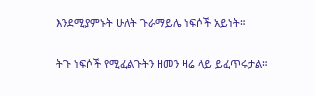እንደሚያምኑት ሁለት ጉራማይሌ ነፍሶች አይነት።

ትጉ ነፍሶች የሚፈልጉትን ዘመን ዛሬ ላይ ይፈጥሩታል።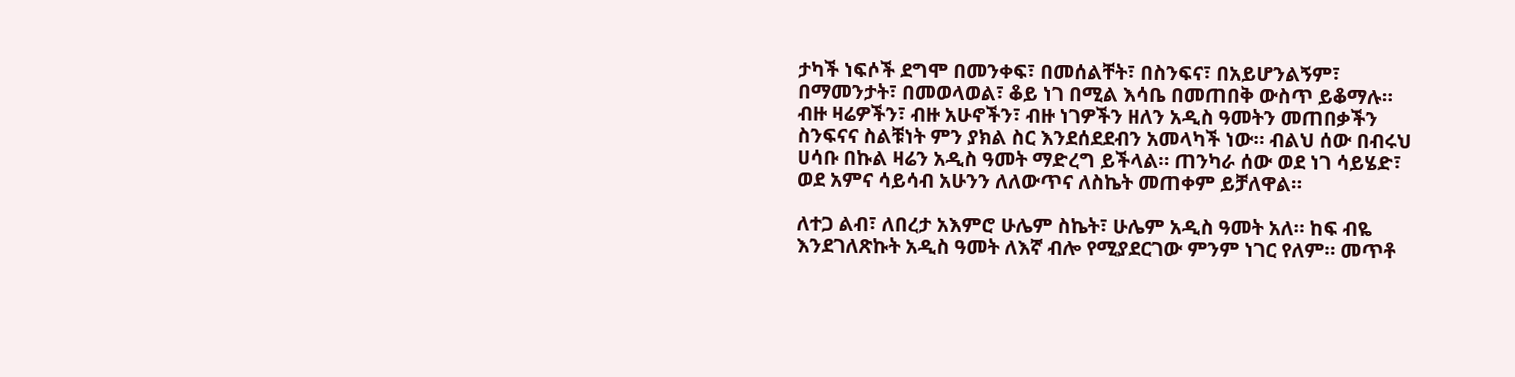ታካች ነፍሶች ደግሞ በመንቀፍ፣ በመሰልቸት፣ በስንፍና፣ በአይሆንልኝም፣ በማመንታት፣ በመወላወል፣ ቆይ ነገ በሚል እሳቤ በመጠበቅ ውስጥ ይቆማሉ። ብዙ ዛሬዎችን፣ ብዙ አሁኖችን፣ ብዙ ነገዎችን ዘለን አዲስ ዓመትን መጠበቃችን ስንፍናና ስልቹነት ምን ያክል ስር እንደሰደደብን አመላካች ነው። ብልህ ሰው በብሩህ ሀሳቡ በኩል ዛሬን አዲስ ዓመት ማድረግ ይችላል። ጠንካራ ሰው ወደ ነገ ሳይሄድ፣ ወደ አምና ሳይሳብ አሁንን ለለውጥና ለስኬት መጠቀም ይቻለዋል።

ለተጋ ልብ፣ ለበረታ አእምሮ ሁሌም ስኬት፣ ሁሌም አዲስ ዓመት አለ። ከፍ ብዬ እንደገለጽኩት አዲስ ዓመት ለእኛ ብሎ የሚያደርገው ምንም ነገር የለም። መጥቶ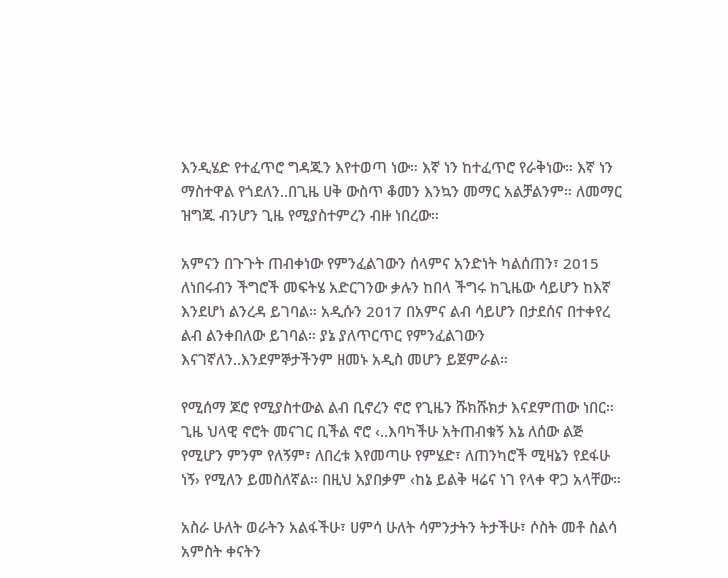እንዲሄድ የተፈጥሮ ግዳጁን እየተወጣ ነው። እኛ ነን ከተፈጥሮ የራቅነው። እኛ ነን ማስተዋል የጎደለን..በጊዜ ሀቅ ውስጥ ቆመን እንኳን መማር አልቻልንም። ለመማር ዝግጁ ብንሆን ጊዜ የሚያስተምረን ብዙ ነበረው።

አምናን በጉጉት ጠብቀነው የምንፈልገውን ሰላምና አንድነት ካልሰጠን፣ 2015 ለነበሩብን ችግሮች መፍትሄ አድርገንው ቃሉን ከበላ ችግሩ ከጊዜው ሳይሆን ከእኛ እንደሆነ ልንረዳ ይገባል። አዲሱን 2017 በአምና ልብ ሳይሆን በታደሰና በተቀየረ ልብ ልንቀበለው ይገባል። ያኔ ያለጥርጥር የምንፈልገውን እናገኛለን..እንደምኞታችንም ዘመኑ አዲስ መሆን ይጀምራል።

የሚሰማ ጆሮ የሚያስተውል ልብ ቢኖረን ኖሮ የጊዜን ሹክሹክታ እናደምጠው ነበር። ጊዜ ህላዊ ኖሮት መናገር ቢችል ኖሮ ‹..እባካችሁ አትጠብቁኝ እኔ ለሰው ልጅ የሚሆን ምንም የለኝም፣ ለበረቱ እየመጣሁ የምሄድ፣ ለጠንካሮች ሚዛኔን የደፋሁ ነኝ› የሚለን ይመስለኛል። በዚህ አያበቃም ‹ከኔ ይልቅ ዛሬና ነገ የላቀ ዋጋ አላቸው።

አስራ ሁለት ወራትን አልፋችሁ፣ ሀምሳ ሁለት ሳምንታትን ትታችሁ፣ ሶስት መቶ ስልሳ አምስት ቀናትን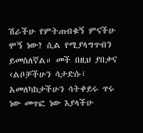ሽራችሁ የምትጠብቁኝ ምናችሁ ሞኝ ነው? ሲል የሚያላግጥብን ይመስለኛል። መች በዚህ ያበቃና ‹ልቦቻችሁን ሳታድሱ፣ አመለካከታችሁን ሳትቀይሩ ጥሩ ነው መጥፎ ነው እያላችሁ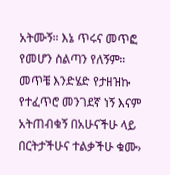አትሙኝ። እኔ ጥሩና መጥፎ የመሆን ስልጣን የለኝም። መጥቼ እንድሄድ የታዘዝኩ የተፈጥሮ መንገደኛ ነኝ እናም አትጠብቁኝ በአሁናችሁ ላይ በርትታችሁና ተልቃችሁ ቁሙ›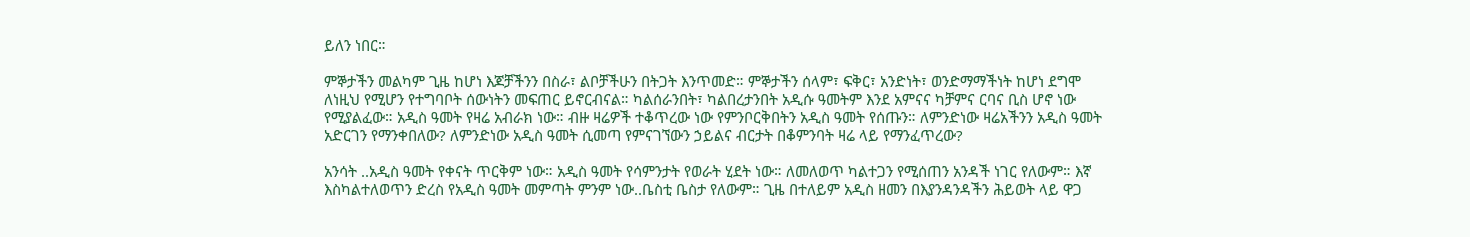ይለን ነበር።

ምኞታችን መልካም ጊዜ ከሆነ እጆቻችንን በስራ፣ ልቦቻችሁን በትጋት እንጥመድ። ምኞታችን ሰላም፣ ፍቅር፣ አንድነት፣ ወንድማማችነት ከሆነ ደግሞ ለነዚህ የሚሆን የተግባቦት ሰውነትን መፍጠር ይኖርብናል። ካልሰራንበት፣ ካልበረታንበት አዲሱ ዓመትም እንደ አምናና ካቻምና ርባና ቢስ ሆኖ ነው የሚያልፈው። አዲስ ዓመት የዛሬ አብራክ ነው። ብዙ ዛሬዎች ተቆጥረው ነው የምንቦርቅበትን አዲስ ዓመት የሰጡን። ለምንድነው ዛሬአችንን አዲስ ዓመት አድርገን የማንቀበለው? ለምንድነው አዲስ ዓመት ሲመጣ የምናገኘውን ኃይልና ብርታት በቆምንባት ዛሬ ላይ የማንፈጥረው?

አንሳት ..አዲስ ዓመት የቀናት ጥርቅም ነው። አዲስ ዓመት የሳምንታት የወራት ሂደት ነው። ለመለወጥ ካልተጋን የሚሰጠን አንዳች ነገር የለውም። እኛ እስካልተለወጥን ድረስ የአዲስ ዓመት መምጣት ምንም ነው..ቤስቲ ቤስታ የለውም። ጊዜ በተለይም አዲስ ዘመን በእያንዳንዳችን ሕይወት ላይ ዋጋ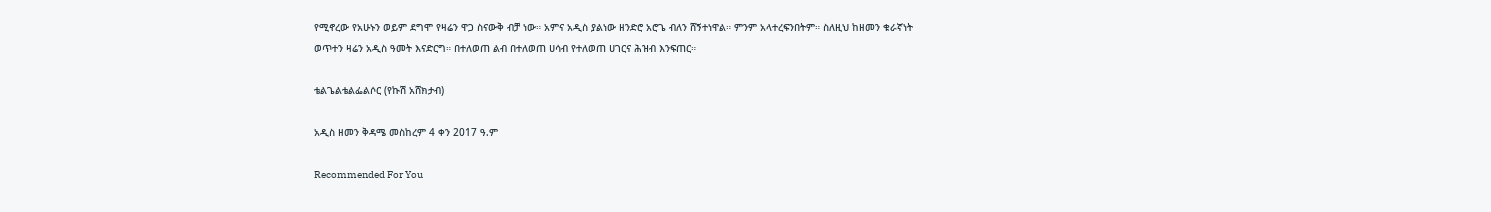የሚኖረው የአሁኑን ወይም ደግሞ የዛሬን ዋጋ ስናውቅ ብቻ ነው። አምና አዲስ ያልነው ዘንድሮ አሮጌ ብለን ሸኝተነዋል። ምንም አላተረፍንበትም። ስለዚህ ከዘመን ቁራኛነት ወጥተን ዛሬን አዲስ ዓመት እናድርግ። በተለወጠ ልብ በተለወጠ ሀሳብ የተለወጠ ሀገርና ሕዝብ እንፍጠር።

ቴልጌልቴልፌልሶር (የኩሽ አሸክታብ)

አዲስ ዘመን ቅዳሜ መስከረም 4 ቀን 2017 ዓ.ም

Recommended For You